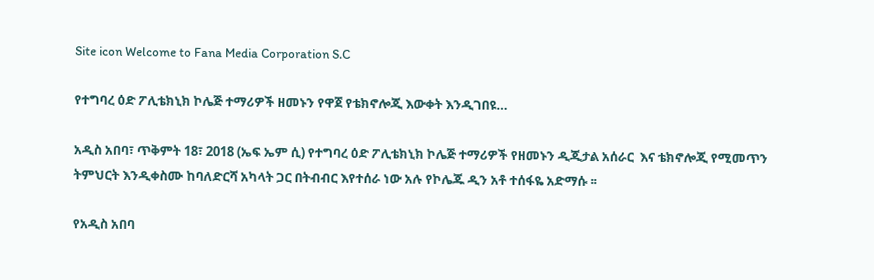Site icon Welcome to Fana Media Corporation S.C

የተግባረ ዕድ ፖሊቴክኒክ ኮሌጅ ተማሪዎች ዘመኑን የዋጀ የቴክኖሎጂ እውቀት እንዲገበዩ…

አዲስ አበባ፣ ጥቅምት 18፣ 2018 (ኤፍ ኤም ሲ) የተግባረ ዕድ ፖሊቴክኒክ ኮሌጅ ተማሪዎች የዘመኑን ዲጂታል አሰራር  እና ቴክኖሎጂ የሚመጥን ትምህርት እንዲቀስሙ ከባለድርሻ አካላት ጋር በትብብር እየተሰራ ነው አሉ የኮሌጁ ዲን አቶ ተሰፋዬ አድማሱ ፡፡

የአዲስ አበባ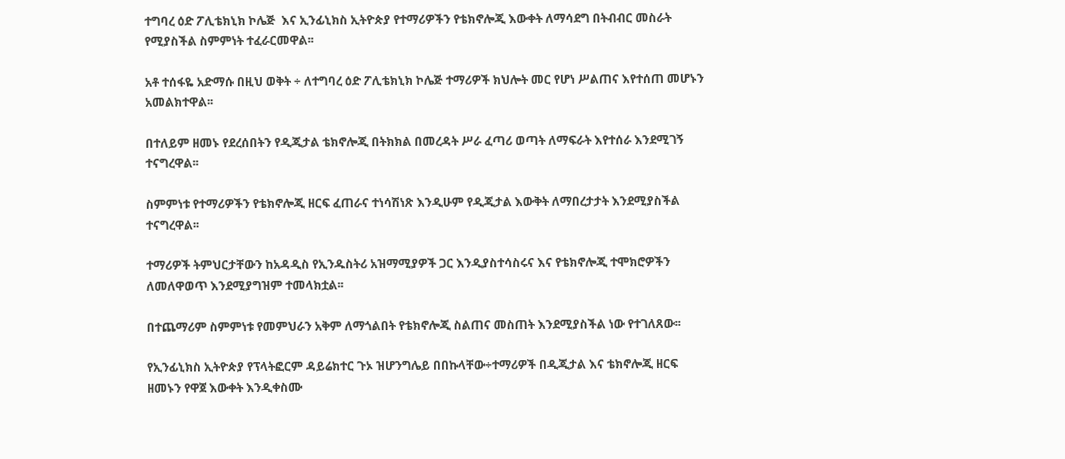ተግባረ ዕድ ፖሊቴክኒክ ኮሌጅ  እና ኢንፊኒክስ ኢትዮጵያ የተማሪዎችን የቴክኖሎጂ እውቀት ለማሳደግ በትብብር መስራት የሚያስችል ስምምነት ተፈራርመዋል፡፡

አቶ ተሰፋዬ አድማሱ በዚህ ወቅት ÷ ለተግባረ ዕድ ፖሊቴክኒክ ኮሌጅ ተማሪዎች ክህሎት መር የሆነ ሥልጠና እየተሰጠ መሆኑን አመልክተዋል፡፡

በተለይም ዘመኑ የደረሰበትን የዲጂታል ቴክኖሎጂ በትክክል በመረዳት ሥራ ፈጣሪ ወጣት ለማፍራት እየተሰራ እንደሚገኝ ተናግረዋል፡፡

ስምምነቱ የተማሪዎችን የቴክኖሎጂ ዘርፍ ፈጠራና ተነሳሽነጽ እንዲሁም የዲጂታል እውቅት ለማበረታታት እንደሚያስችል ተናግረዋል፡፡

ተማሪዎች ትምህርታቸውን ከአዳዲስ የኢንዱስትሪ አዝማሚያዎች ጋር እንዲያስተሳስሩና እና የቴክኖሎጂ ተሞክሮዎችን ለመለዋወጥ እንደሚያግዝም ተመላክቷል፡፡

በተጨማሪም ስምምነቱ የመምህራን አቅም ለማጎልበት የቴክኖሎጂ ስልጠና መስጠት እንደሚያስችል ነው የተገለጸው፡፡

የኢንፊኒክስ ኢትዮጵያ የፕላትፎርም ዳይሬክተር ጉኦ ዝሆንግሌይ በበኩላቸው÷ተማሪዎች በዲጂታል እና ቴክኖሎጂ ዘርፍ ዘመኑን የዋጀ እውቀት እንዲቀስሙ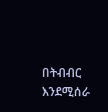በትብብር እንደሚሰራ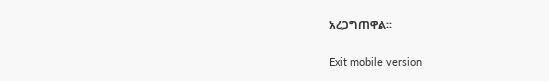አረጋግጠዋል፡፡

Exit mobile version